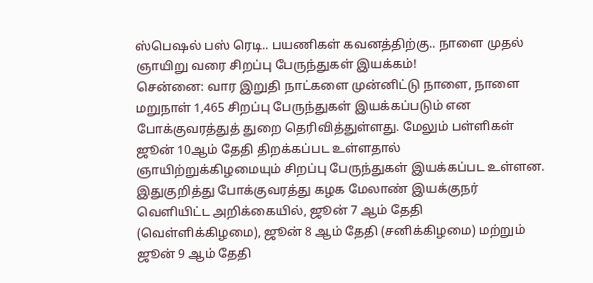ஸ்பெஷல் பஸ் ரெடி.. பயணிகள் கவனத்திற்கு.. நாளை முதல் ஞாயிறு வரை சிறப்பு பேருந்துகள் இயக்கம்!
சென்னை: வார இறுதி நாட்களை முன்னிட்டு நாளை, நாளை மறுநாள் 1,465 சிறப்பு பேருந்துகள் இயக்கப்படும் என போக்குவரத்துத் துறை தெரிவித்துள்ளது. மேலும் பள்ளிகள் ஜூன் 10ஆம் தேதி திறக்கப்பட உள்ளதால் ஞாயிற்றுக்கிழமையும் சிறப்பு பேருந்துகள் இயக்கப்பட உள்ளன.
இதுகுறித்து போக்குவரத்து கழக மேலாண் இயக்குநர் வெளியிட்ட அறிக்கையில், ஜூன் 7 ஆம் தேதி (வெள்ளிக்கிழமை), ஜூன் 8 ஆம் தேதி (சனிக்கிழமை) மற்றும் ஜூன் 9 ஆம் தேதி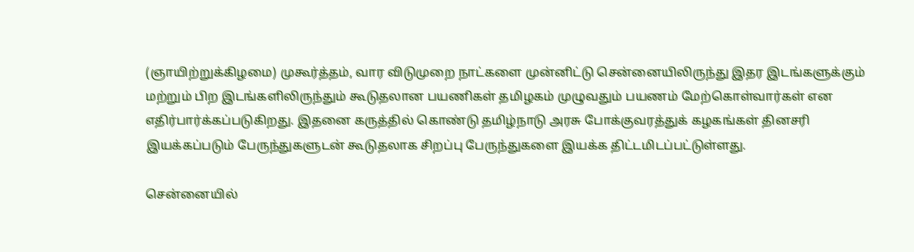(ஞாயிற்றுக்கிழமை) முகூர்த்தம், வார விடுமுறை நாட்களை முன்னிட்டு சென்னையிலிருந்து இதர இடங்களுக்கும் மற்றும் பிற இடங்களிலிருந்தும் கூடுதலான பயணிகள் தமிழகம் முழுவதும் பயணம் மேற்கொள்வார்கள் என எதிர்பார்க்கப்படுகிறது. இதனை கருத்தில் கொண்டு தமிழ்நாடு அரசு போக்குவரத்துக் கழகங்கள் தினசரி இயக்கப்படும் பேருந்துகளுடன் கூடுதலாக சிறப்பு பேருந்துகளை இயக்க திட்டமிடப்பட்டுள்ளது.

சென்னையில்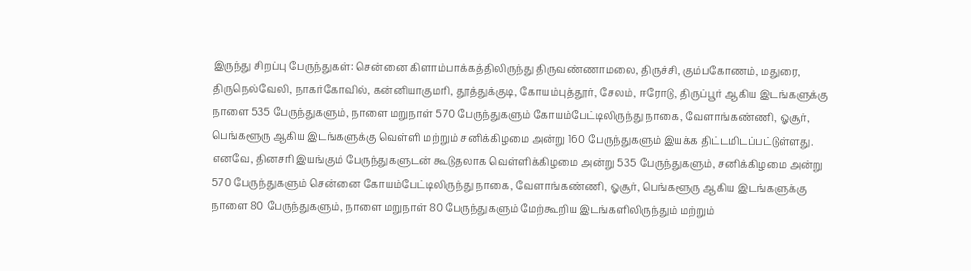இருந்து சிறப்பு பேருந்துகள்: சென்னை கிளாம்பாக்கத்திலிருந்து திருவண்ணாமலை, திருச்சி, கும்பகோணம், மதுரை, திருநெல்வேலி, நாகர்கோவில், கன்னியாகுமரி, தூத்துக்குடி, கோயம்புத்தூர், சேலம், ஈரோடு, திருப்பூர் ஆகிய இடங்களுக்கு நாளை 535 பேருந்துகளும், நாளை மறுநாள் 570 பேருந்துகளும் கோயம்பேட்டிலிருந்து நாகை, வேளாங்கண்ணி, ஓசூர், பெங்களூரு ஆகிய இடங்களுக்கு வெள்ளி மற்றும் சனிக்கிழமை அன்று 160 பேருந்துகளும் இயக்க திட்டமிடப்பட்டுள்ளது.
எனவே, தினசரி இயங்கும் பேருந்துகளுடன் கூடுதலாக வெள்ளிக்கிழமை அன்று 535 பேருந்துகளும், சனிக்கிழமை அன்று 570 பேருந்துகளும் சென்னை கோயம்பேட்டிலிருந்து நாகை, வேளாங்கண்ணி, ஓசூர், பெங்களூரு ஆகிய இடங்களுக்கு நாளை 80 பேருந்துகளும், நாளை மறுநாள் 80 பேருந்துகளும் மேற்கூறிய இடங்களிலிருந்தும் மற்றும்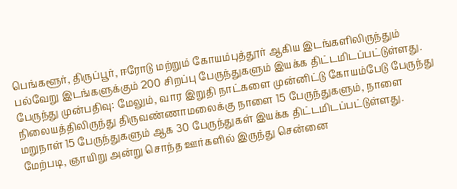பெங்களூர், திருப்பூர், ஈரோடு மற்றும் கோயம்புத்தூர் ஆகிய இடங்களிலிருந்தும் பல்வேறு இடங்களுக்கும் 200 சிறப்பு பேருந்துகளும் இயக்க திட்டமிடப்பட்டுள்ளது.
பேருந்து முன்பதிவு: மேலும், வார இறுதி நாட்களை முன்னிட்டு கோயம்பேடு பேருந்து நிலையத்திலிருந்து திருவண்ணாமலைக்கு நாளை 15 பேருந்துகளும், நாளை மறுநாள் 15 பேருந்துகளும் ஆக 30 பேருந்துகள் இயக்க திட்டமிடப்பட்டுள்ளது. மேற்படி, ஞாயிறு அன்று சொந்த ஊர்களில் இருந்து சென்னை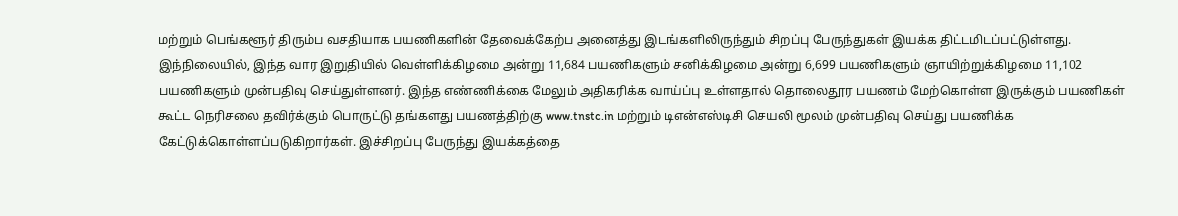மற்றும் பெங்களூர் திரும்ப வசதியாக பயணிகளின் தேவைக்கேற்ப அனைத்து இடங்களிலிருந்தும் சிறப்பு பேருந்துகள் இயக்க திட்டமிடப்பட்டுள்ளது.
இந்நிலையில், இந்த வார இறுதியில் வெள்ளிக்கிழமை அன்று 11,684 பயணிகளும் சனிக்கிழமை அன்று 6,699 பயணிகளும் ஞாயிற்றுக்கிழமை 11,102 பயணிகளும் முன்பதிவு செய்துள்ளனர். இந்த எண்ணிக்கை மேலும் அதிகரிக்க வாய்ப்பு உள்ளதால் தொலைதூர பயணம் மேற்கொள்ள இருக்கும் பயணிகள் கூட்ட நெரிசலை தவிர்க்கும் பொருட்டு தங்களது பயணத்திற்கு www.tnstc.in மற்றும் டிஎன்எஸ்டிசி செயலி மூலம் முன்பதிவு செய்து பயணிக்க கேட்டுக்கொள்ளப்படுகிறார்கள். இச்சிறப்பு பேருந்து இயக்கத்தை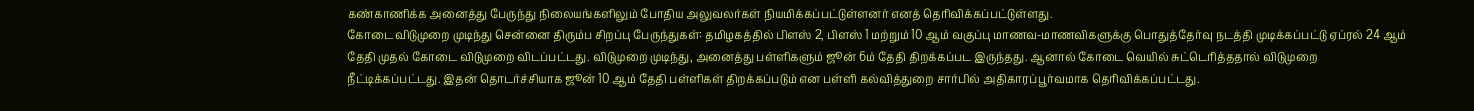கண்காணிக்க அனைத்து பேருந்து நிலையங்களிலும் போதிய அலுவலர்கள் நியமிக்கப்பட்டுள்ளனர் எனத் தெரிவிக்கப்பட்டுள்ளது.
கோடை விடுமுறை முடிந்து சென்னை திரும்ப சிறப்பு பேருந்துகள்: தமிழகத்தில் பிளஸ் 2, பிளஸ் 1 மற்றும் 10 ஆம் வகுப்பு மாணவ-மாணவிகளுக்கு பொதுத்தேர்வு நடத்தி முடிக்கப்பட்டு ஏப்ரல் 24 ஆம் தேதி முதல் கோடை விடுமுறை விடப்பட்டது. விடுமுறை முடிந்து, அனைத்து பள்ளிகளும் ஜூன் 6ம் தேதி திறக்கப்பட இருந்தது. ஆனால் கோடை வெயில் சுட்டெரித்ததால் விடுமுறை நீட்டிக்கப்பட்டது. இதன் தொடர்ச்சியாக ஜூன் 10 ஆம் தேதி பள்ளிகள் திறக்கப்படும் என பள்ளி கல்வித்துறை சார்பில் அதிகாரப்பூர்வமாக தெரிவிக்கப்பட்டது.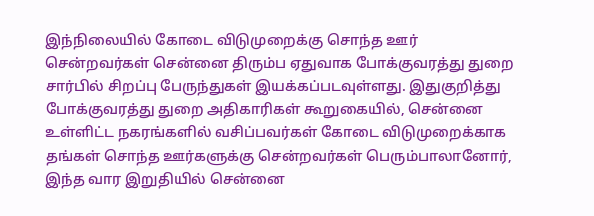இந்நிலையில் கோடை விடுமுறைக்கு சொந்த ஊர் சென்றவர்கள் சென்னை திரும்ப ஏதுவாக போக்குவரத்து துறை சார்பில் சிறப்பு பேருந்துகள் இயக்கப்படவுள்ளது. இதுகுறித்து போக்குவரத்து துறை அதிகாரிகள் கூறுகையில், சென்னை உள்ளிட்ட நகரங்களில் வசிப்பவர்கள் கோடை விடுமுறைக்காக தங்கள் சொந்த ஊர்களுக்கு சென்றவர்கள் பெரும்பாலானோர், இந்த வார இறுதியில் சென்னை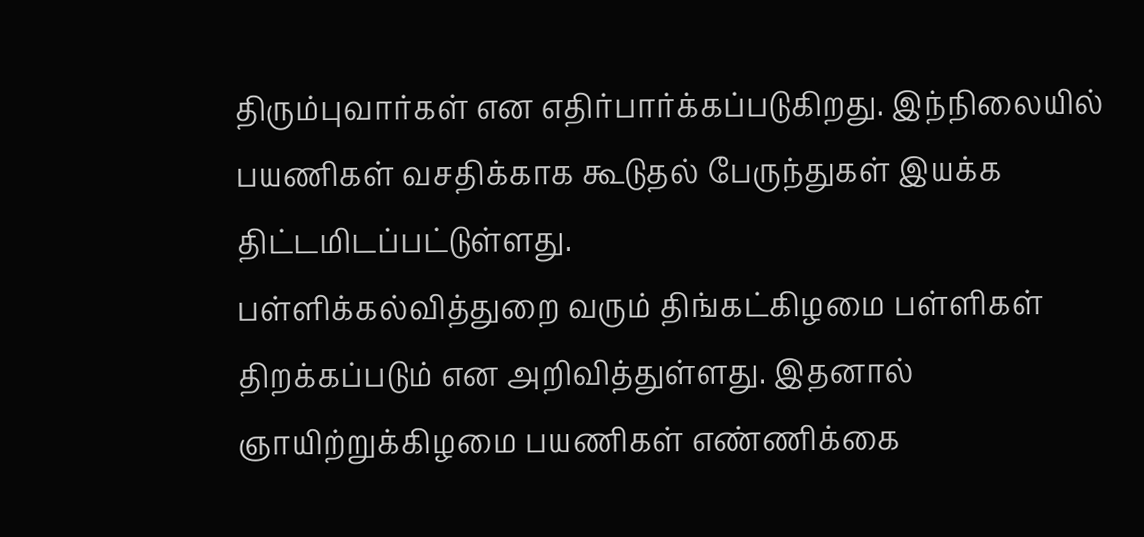திரும்புவார்கள் என எதிர்பார்க்கப்படுகிறது. இந்நிலையில் பயணிகள் வசதிக்காக கூடுதல் பேருந்துகள் இயக்க திட்டமிடப்பட்டுள்ளது.
பள்ளிக்கல்வித்துறை வரும் திங்கட்கிழமை பள்ளிகள் திறக்கப்படும் என அறிவித்துள்ளது. இதனால் ஞாயிற்றுக்கிழமை பயணிகள் எண்ணிக்கை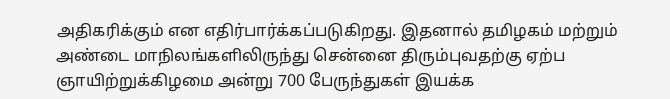அதிகரிக்கும் என எதிர்பார்க்கப்படுகிறது. இதனால் தமிழகம் மற்றும் அண்டை மாநிலங்களிலிருந்து சென்னை திரும்புவதற்கு ஏற்ப ஞாயிற்றுக்கிழமை அன்று 700 பேருந்துகள் இயக்க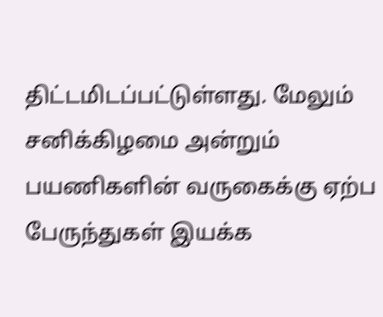திட்டமிடப்பட்டுள்ளது. மேலும் சனிக்கிழமை அன்றும் பயணிகளின் வருகைக்கு ஏற்ப பேருந்துகள் இயக்க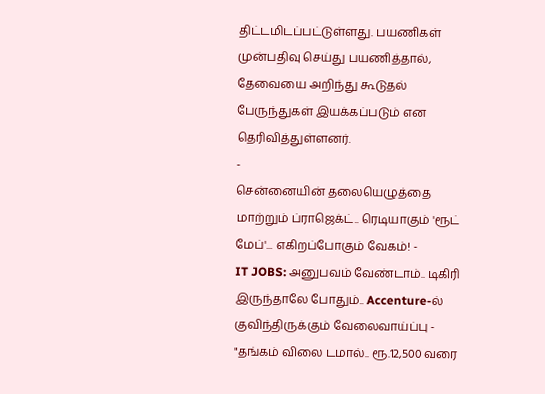திட்டமிடப்பட்டுள்ளது. பயணிகள் முன்பதிவு செய்து பயணித்தால், தேவையை அறிந்து கூடுதல் பேருந்துகள் இயக்கப்படும் என தெரிவித்துள்ளனர்.
-
சென்னையின் தலையெழுத்தை மாற்றும் ப்ராஜெக்ட்.. ரெடியாகும் 'ரூட் மேப்'... எகிறப்போகும் வேகம்! -
IT JOBS: அனுபவம் வேண்டாம்.. டிகிரி இருந்தாலே போதும்.. Accenture-ல் குவிந்திருக்கும் வேலைவாய்ப்பு -
"தங்கம் விலை டமால்.. ரூ.12,500 வரை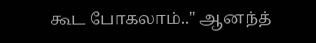கூட போகலாம்.." ஆனந்த்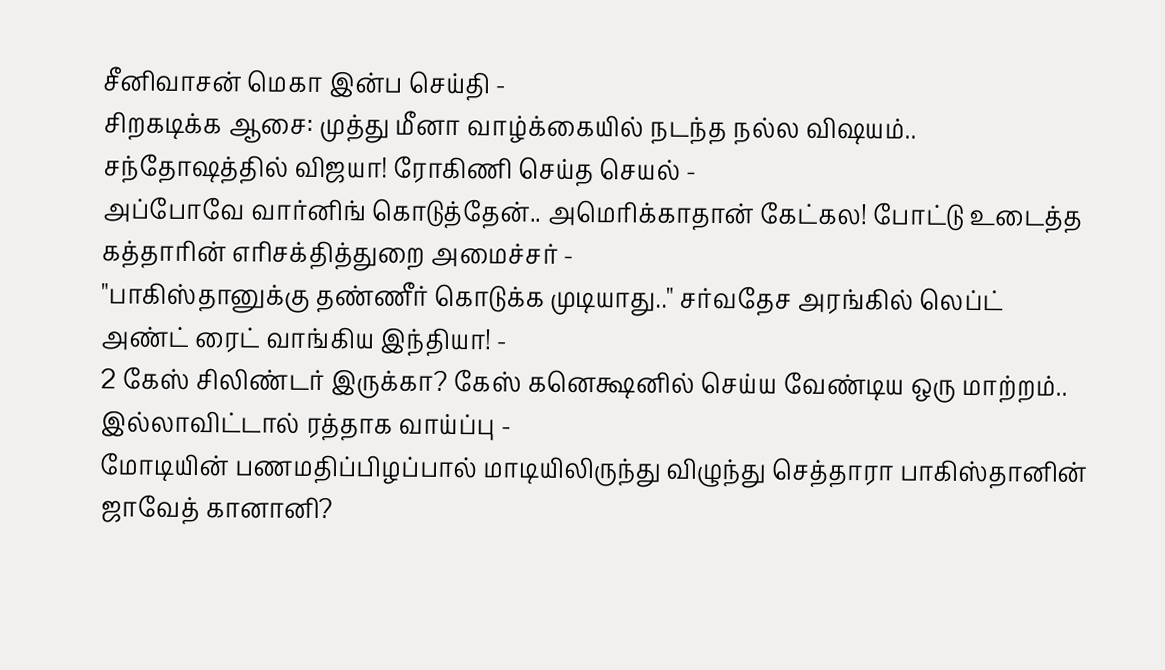சீனிவாசன் மெகா இன்ப செய்தி -
சிறகடிக்க ஆசை: முத்து மீனா வாழ்க்கையில் நடந்த நல்ல விஷயம்.. சந்தோஷத்தில் விஜயா! ரோகிணி செய்த செயல் -
அப்போவே வார்னிங் கொடுத்தேன்.. அமெரிக்காதான் கேட்கல! போட்டு உடைத்த கத்தாரின் எரிசக்தித்துறை அமைச்சர் -
"பாகிஸ்தானுக்கு தண்ணீர் கொடுக்க முடியாது.." சர்வதேச அரங்கில் லெப்ட் அண்ட் ரைட் வாங்கிய இந்தியா! -
2 கேஸ் சிலிண்டர் இருக்கா? கேஸ் கனெக்ஷனில் செய்ய வேண்டிய ஒரு மாற்றம்.. இல்லாவிட்டால் ரத்தாக வாய்ப்பு -
மோடியின் பணமதிப்பிழப்பால் மாடியிலிருந்து விழுந்து செத்தாரா பாகிஸ்தானின் ஜாவேத் கானானி?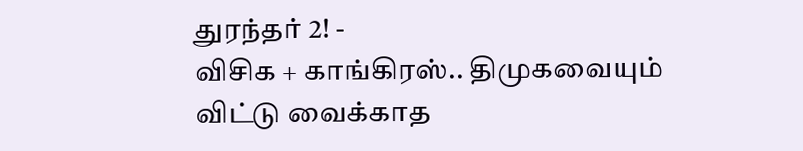துரந்தர் 2! -
விசிக + காங்கிரஸ்.. திமுகவையும் விட்டு வைக்காத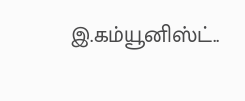இ.கம்யூனிஸ்ட்..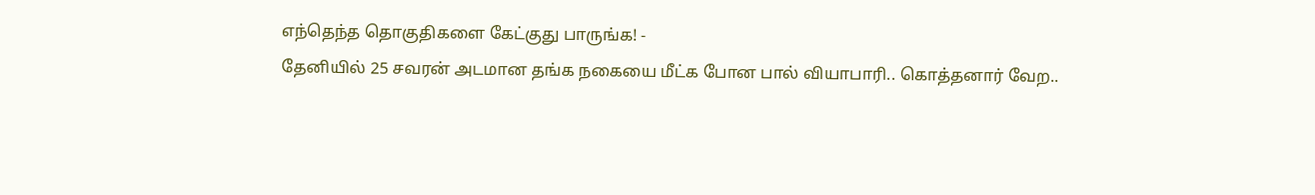எந்தெந்த தொகுதிகளை கேட்குது பாருங்க! -
தேனியில் 25 சவரன் அடமான தங்க நகையை மீட்க போன பால் வியாபாரி.. கொத்தனார் வேற..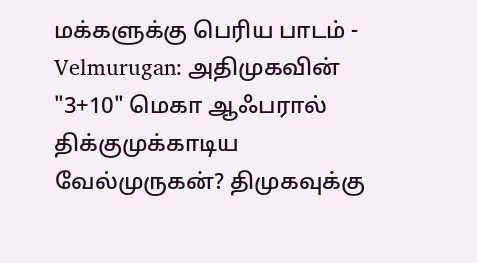மக்களுக்கு பெரிய பாடம் -
Velmurugan: அதிமுகவின் "3+10" மெகா ஆஃபரால் திக்குமுக்காடிய வேல்முருகன்? திமுகவுக்கு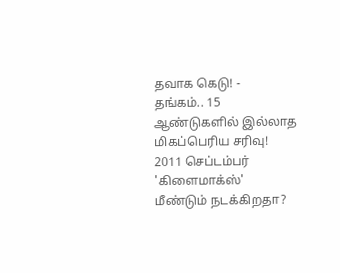தவாக கெடு! -
தங்கம்.. 15 ஆண்டுகளில் இல்லாத மிகப்பெரிய சரிவு! 2011 செப்டம்பர் 'கிளைமாக்ஸ்' மீண்டும் நடக்கிறதா?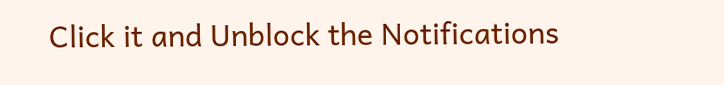Click it and Unblock the Notifications